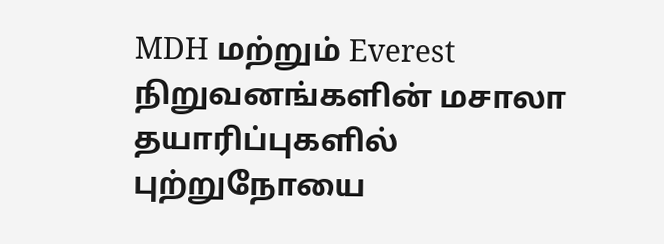MDH மற்றும் Everest நிறுவனங்களின் மசாலா தயாரிப்புகளில் புற்றுநோயை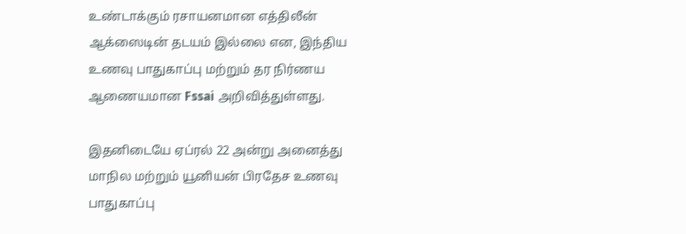உண்டாக்கும் ரசாயனமான எத்திலீன் ஆக்ஸைடின் தடயம் இல்லை என, இந்திய உணவு பாதுகாப்பு மற்றும் தர நிர்ணய ஆணையமான Fssai அறிவித்துள்ளது.

இதனிடையே ஏப்ரல் 22 அன்று அனைத்து மாநில மற்றும் யூனியன் பிரதேச உணவு பாதுகாப்பு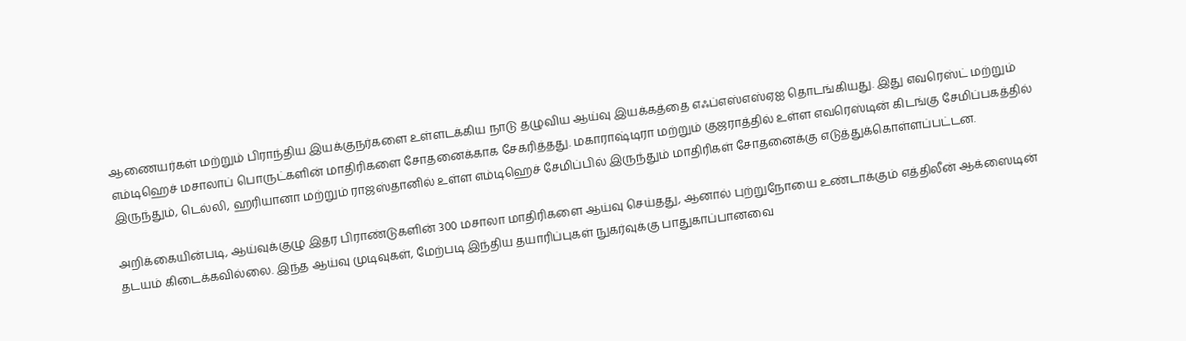ஆணையர்கள் மற்றும் பிராந்திய இயக்குநர்களை உள்ளடக்கிய நாடு தழுவிய ஆய்வு இயக்கத்தை எஃப்எஸ்எஸ்ஏஐ தொடங்கியது. இது எவரெஸ்ட் மற்றும் எம்டிஹெச் மசாலாப் பொருட்களின் மாதிரிகளை சோதனைக்காக சேகரித்தது. மகாராஷ்டிரா மற்றும் குஜராத்தில் உள்ள எவரெஸ்டின் கிடங்கு சேமிப்பகத்தில் இருந்தும், டெல்லி, ஹரியானா மற்றும் ராஜஸ்தானில் உள்ள எம்டிஹெச் சேமிப்பில் இருந்தும் மாதிரிகள் சோதனைக்கு எடுத்துக்கொள்ளப்பட்டன.

அறிக்கையின்படி, ஆய்வுக்குழு இதர பிராண்டுகளின் 300 மசாலா மாதிரிகளை ஆய்வு செய்தது, ஆனால் புற்றுநோயை உண்டாக்கும் எத்திலீன் ஆக்ஸைடின் தடயம் கிடைக்கவில்லை. இந்த ஆய்வு முடிவுகள், மேற்படி இந்திய தயாரிப்புகள் நுகர்வுக்கு பாதுகாப்பானவை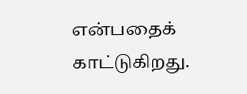என்பதைக் காட்டுகிறது.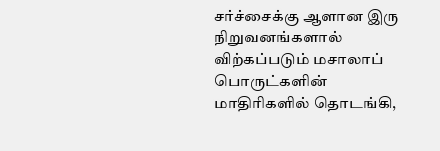சர்ச்சைக்கு ஆளான இரு நிறுவனங்களால் விற்கப்படும் மசாலாப் பொருட்களின் மாதிரிகளில் தொடங்கி,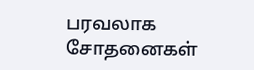பரவலாக சோதனைகள்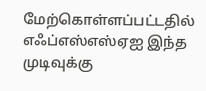மேற்கொள்ளப்பட்டதில் எஃப்எஸ்எஸ்ஏஐ இந்த முடிவுக்கு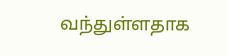வந்துள்ளதாக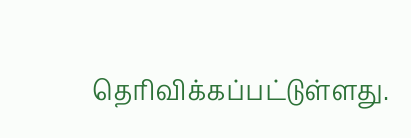தெரிவிக்கப்பட்டுள்ளது.